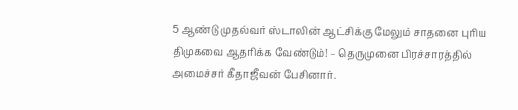5 ஆண்டு முதல்வர் ஸ்டாலின் ஆட்சிக்கு மேலும் சாதனை புாிய திமுகவை ஆதாிக்க வேண்டும்! – தெருமுனை பிரச்சாரத்தில் அமைச்சர் கீதாஜீவன் பேசினார்.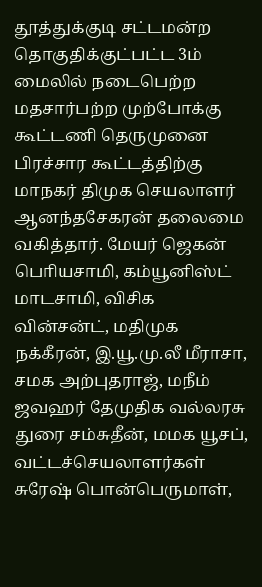தூத்துக்குடி சட்டமன்ற தொகுதிக்குட்பட்ட 3ம் மைலில் நடைபெற்ற மதசார்பற்ற முற்போக்கு கூட்டணி தெருமுனை பிரச்சார கூட்டத்திற்கு மாநகர் திமுக செயலாளர் ஆனந்தசேகரன் தலைமை வகித்தார். மேயர் ஜெகன் பொியசாமி, கம்யூனிஸ்ட் மாடசாமி, விசிக வின்சன்ட், மதிமுக நக்கீரன், இ.யூ.மு.லீ மீராசா, சமக அற்புதராஜ், மநீம் ஜவஹர் தேமுதிக வல்லரசு துரை சம்சுதீன், மமக யூசப், வட்டச்செயலாளர்கள் சுரேஷ் பொன்பெருமாள்,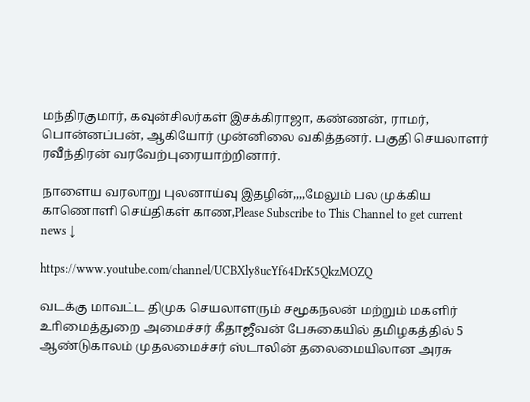மந்திரகுமார், கவுன்சிலர்கள் இசக்கிராஜா, கண்ணன், ராமர், பொன்னப்பன், ஆகியோர் முன்னிலை வகித்தனர். பகுதி செயலாளர் ரவீந்திரன் வரவேற்புரையாற்றினார்.

நாளைய வரலாறு புலனாய்வு இதழின்,,,,மேலும் பல முக்கிய காணொளி செய்திகள் காண,Please Subscribe to This Channel to get current news ↓

https://www.youtube.com/channel/UCBXly8ucYf64DrK5QkzMOZQ

வடக்கு மாவட்ட திமுக செயலாளரும் சமூகநலன் மற்றும் மகளிர் உாிமைத்துறை அமைச்சர் கீதாஜீவன் பேசுகையில் தமிழகத்தில் 5 ஆண்டுகாலம் முதலமைச்சர் ஸ்டாலின் தலைமையிலான அரசு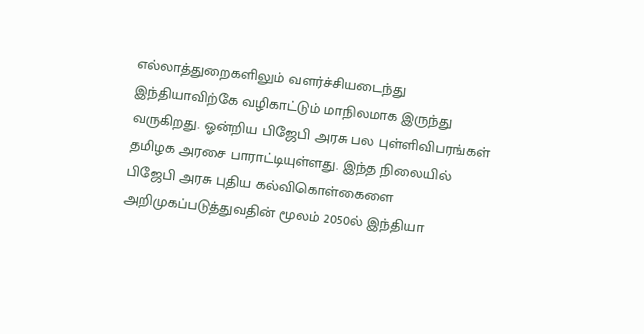எல்லாத்துறைகளிலும் வளர்ச்சியடைந்து இந்தியாவிற்கே வழிகாட்டும் மாநிலமாக இருந்து வருகிறது. ஓன்றிய பிஜேபி அரசு பல புள்ளிவிபரங்கள் தமிழக அரசை பாராட்டியுள்ளது. இந்த நிலையில் பிஜேபி அரசு புதிய கல்விகொள்கைளை அறிமுகப்படுத்துவதின் மூலம் 2050ல் இந்தியா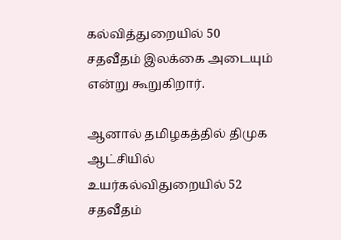கல்வித்துறையில் 50 சதவீதம் இலக்கை அடையும் என்று கூறுகிறார்.

ஆனால் தமிழகத்தில் திமுக ஆட்சியில் உயர்கல்விதுறையில் 52 சதவீதம்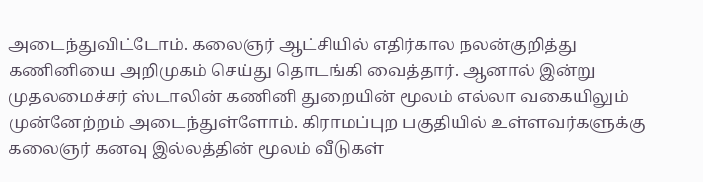அடைந்துவிட்டோம். கலைஞர் ஆட்சியில் எதிர்கால நலன்குறித்து கணினியை அறிமுகம் செய்து தொடங்கி வைத்தார். ஆனால் இன்று முதலமைச்சர் ஸ்டாலின் கணினி துறையின் மூலம் எல்லா வகையிலும் முன்னேற்றம் அடைந்துள்ளோம். கிராமப்புற பகுதியில் உள்ளவர்களுக்கு கலைஞர் கனவு இல்லத்தின் மூலம் வீடுகள்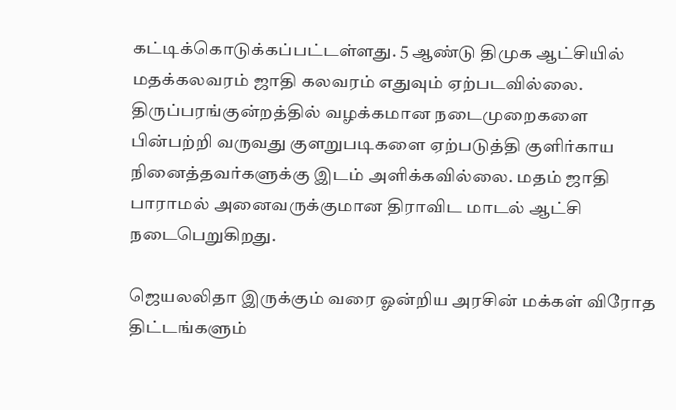கட்டிக்கொடுக்கப்பட்டள்ளது. 5 ஆண்டு திமுக ஆட்சியில் மதக்கலவரம் ஜாதி கலவரம் எதுவும் ஏற்படவில்லை. திருப்பரங்குன்றத்தில் வழக்கமான நடைமுறைகளை பின்பற்றி வருவது குளறுபடிகளை ஏற்படுத்தி குளிர்காய நினைத்தவர்களுக்கு இடம் அளிக்கவில்லை. மதம் ஜாதி பாராமல் அனைவருக்குமான திராவிட மாடல் ஆட்சி நடைபெறுகிறது.

ஜெயலலிதா இருக்கும் வரை ஓன்றிய அரசின் மக்கள் விரோத திட்டங்களும்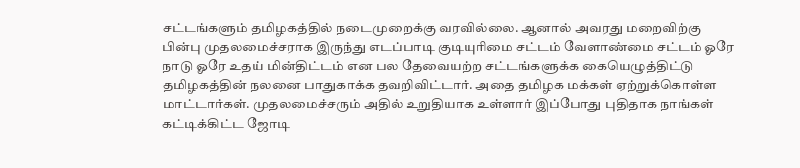சட்டங்களும் தமிழகத்தில் நடைமுறைக்கு வரவில்லை. ஆனால் அவரது மறைவிற்கு பின்பு முதலமைச்சராக இருந்து எடப்பாடி குடியுாிமை சட்டம் வேளாண்மை சட்டம் ஓரே நாடு ஓரே உதய் மின்திட்டம் என பல தேவையற்ற சட்டங்களுக்க கையெழுத்திட்டு தமிழகத்தின் நலனை பாதுகாக்க தவறிவிட்டார். அதை தமிழக மக்கள் ஏற்றுக்கொள்ள மாட்டார்கள். முதலமைச்சரும் அதில் உறுதியாக உள்ளார் இப்போது புதிதாக நாங்கள் கட்டிக்கிட்ட ஜோடி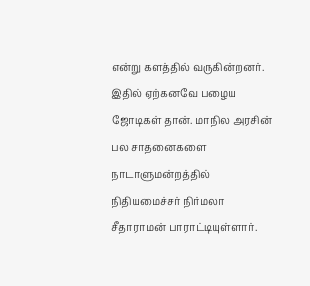என்று களத்தில் வருகின்றனர். இதில் ஏற்கனவே பழைய ஜோடிகள் தான். மாநில அரசின் பல சாதனைகளை நாடாளுமன்றத்தில் நிதியமைச்சர் நிர்மலா சீதாராமன் பாராட்டியுள்ளார்.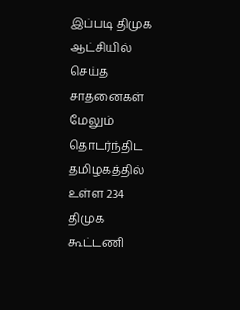இப்படி திமுக ஆட்சியில் செய்த சாதனைகள் மேலும் தொடர்ந்திட தமிழகத்தில் உள்ள 234 திமுக கூட்டணி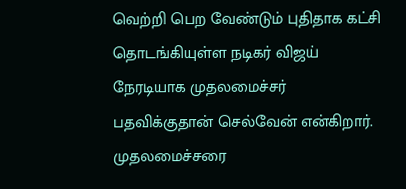வெற்றி பெற வேண்டும் புதிதாக கட்சி தொடங்கியுள்ள நடிகர் விஜய் நேரடியாக முதலமைச்சர் பதவிக்குதான் செல்வேன் என்கிறார். முதலமைச்சரை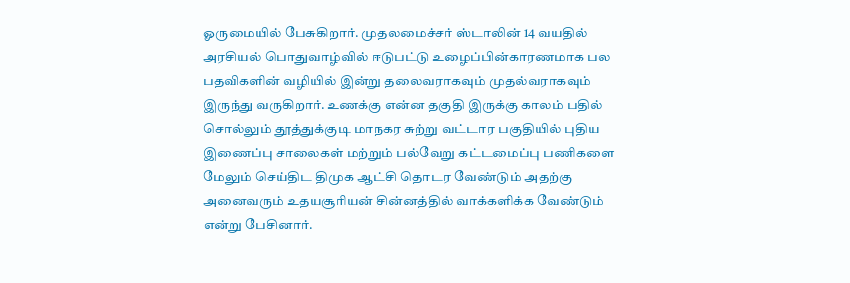ஓருமையில் பேசுகிறார். முதலமைச்சர் ஸ்டாலின் 14 வயதில் அரசியல் பொதுவாழ்வில் ஈடுபட்டு உழைப்பின்காரணமாக பல பதவிகளின் வழியில் இன்று தலைவராகவும் முதல்வராகவும் இருந்து வருகிறார். உணக்கு என்ன தகுதி இருக்கு காலம் பதில் சொல்லும் தூத்துக்குடி மாநகர சுற்று வட்டார பகுதியில் புதிய இணைப்பு சாலைகள் மற்றும் பல்வேறு கட்டமைப்பு பணிகளை மேலும் செய்திட திமுக ஆட்சி தொடர வேண்டும் அதற்கு அனைவரும் உதயசூாியன் சின்னத்தில் வாக்களிக்க வேண்டும் என்று பேசினார்.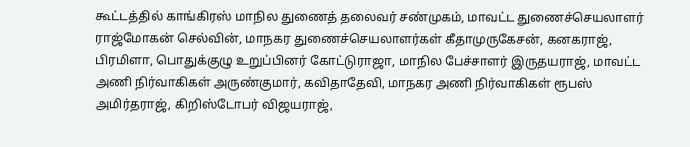கூட்டத்தில் காங்கிரஸ் மாநில துணைத் தலைவர் சண்முகம், மாவட்ட துணைச்செயலாளர் ராஜ்மோகன் செல்வின், மாநகர துணைச்செயலாளர்கள் கீதாமுருகேசன், கனகராஜ், பிரமிளா, பொதுக்குழு உறுப்பினர் கோட்டுராஜா, மாநில பேச்சாளர் இருதயராஜ், மாவட்ட அணி நிர்வாகிகள் அருண்குமார், கவிதாதேவி, மாநகர அணி நிர்வாகிகள் ரூபஸ் அமிர்தராஜ், கிறிஸ்டோபர் விஜயராஜ்,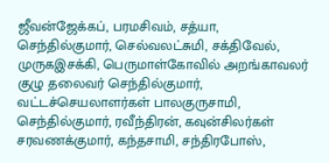ஜீவன்ஜேக்கப், பரமசிவம், சத்யா, செந்தில்குமார், செல்வலட்சுமி, சக்திவேல், முருகஇசக்கி, பெருமாள்கோவில் அறங்காவலர் குழு தலைவர் செந்தில்குமார், வட்டச்செயலாளர்கள் பாலகுருசாமி, செந்தில்குமார், ரவீந்திரன், கவுன்சிலர்கள் சரவணக்குமார், கந்தசாமி, சந்திரபோஸ்,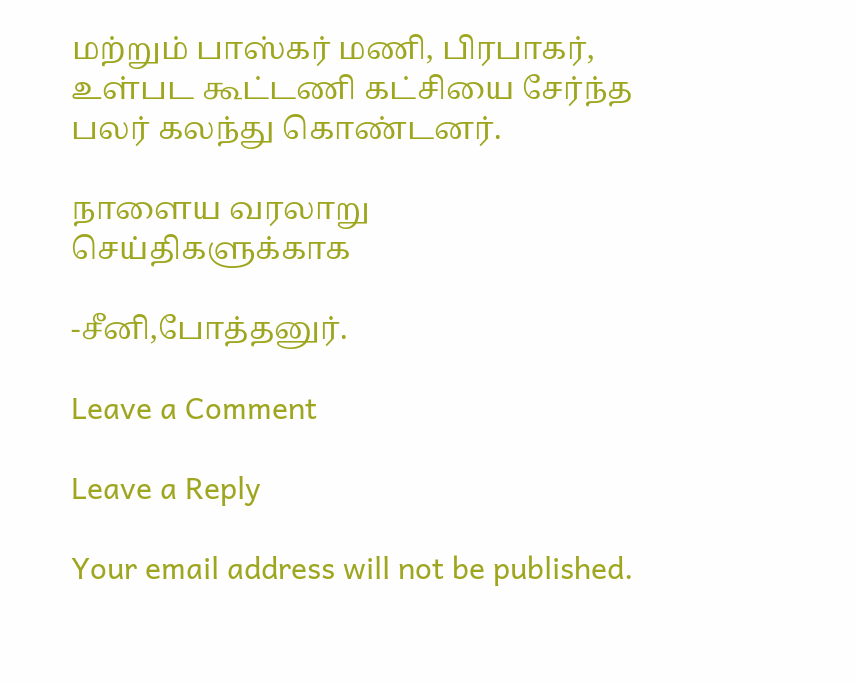மற்றும் பாஸ்கர் மணி, பிரபாகர், உள்பட கூட்டணி கட்சியை சேர்ந்த பலர் கலந்து கொண்டனர்.

நாளைய வரலாறு செய்திகளுக்காக

-சீனி,போத்தனுர்.

Leave a Comment

Leave a Reply

Your email address will not be published.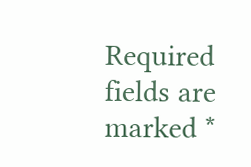Required fields are marked *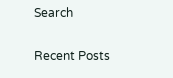Search

Recent Posts